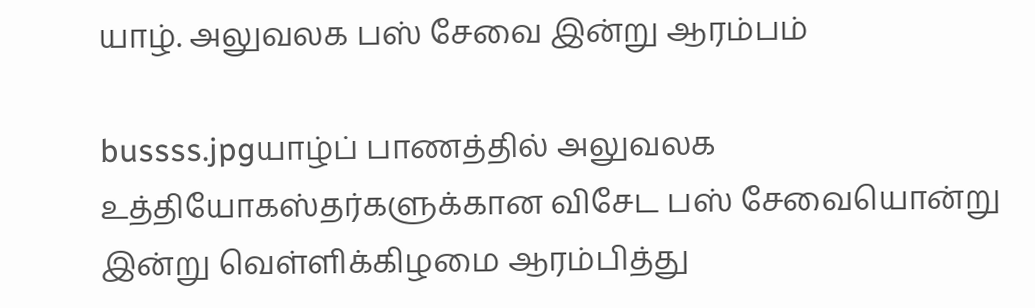யாழ். அலுவலக பஸ் சேவை இன்று ஆரம்பம்

bussss.jpgயாழ்ப் பாணத்தில் அலுவலக உத்தியோகஸ்தர்களுக்கான விசேட பஸ் சேவையொன்று இன்று வெள்ளிக்கிழமை ஆரம்பித்து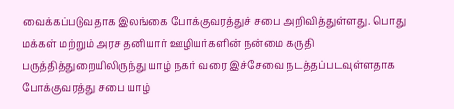வைக்கப்படுவதாக இலங்கை போக்குவரத்துச் சபை அறிவித்துள்ளது. பொது மக்கள் மற்றும் அரச தனியார் ஊழியர்களின் நன்மை கருதி பருத்தித்துறையிலிருந்து யாழ் நகர் வரை இச்சேவை நடத்தப்படவுள்ளதாக போக்குவரத்து சபை யாழ்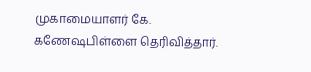முகாமையாளர் கே. கணேஷபிள்ளை தெரிவித்தார்.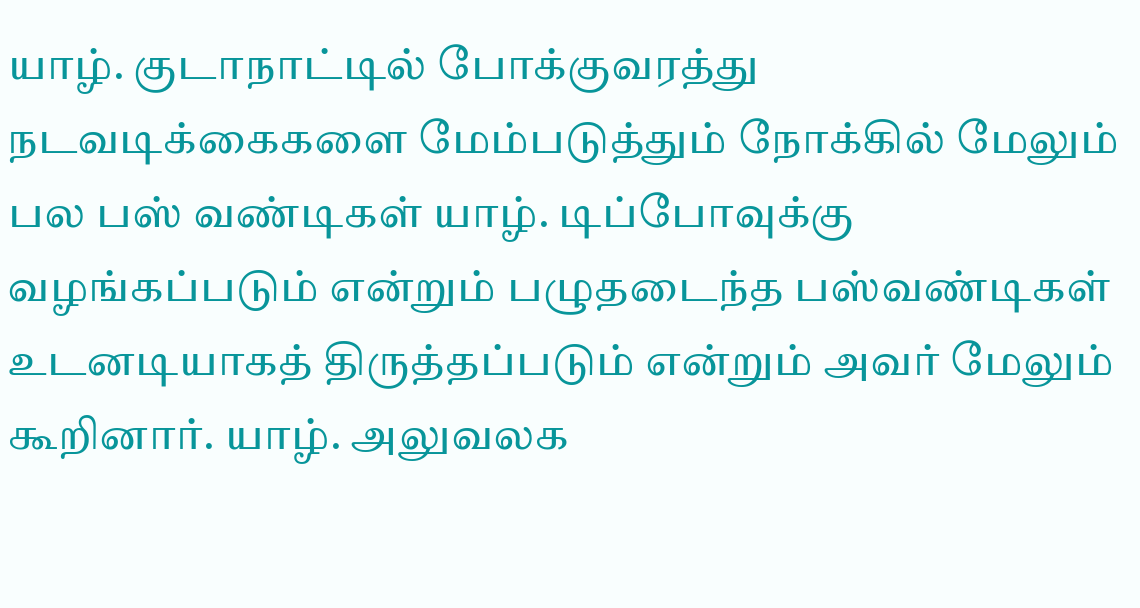யாழ். குடாநாட்டில் போக்குவரத்து நடவடிக்கைகளை மேம்படுத்தும் நோக்கில் மேலும் பல பஸ் வண்டிகள் யாழ். டிப்போவுக்கு வழங்கப்படும் என்றும் பழுதடைந்த பஸ்வண்டிகள் உடனடியாகத் திருத்தப்படும் என்றும் அவர் மேலும் கூறினார். யாழ். அலுவலக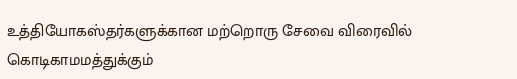உத்தியோகஸ்தர்களுக்கான மற்றொரு சேவை விரைவில் கொடிகாமமத்துக்கும்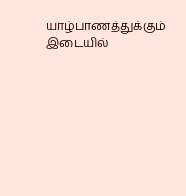யாழ்பாணத்துக்கும் இடையில்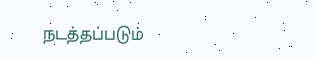நடத்தப்படும்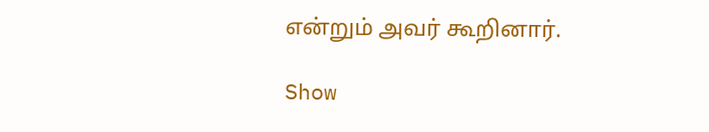என்றும் அவர் கூறினார்.

Show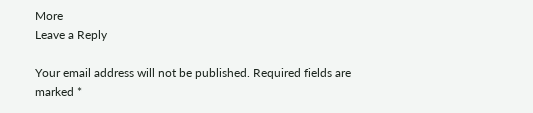More
Leave a Reply

Your email address will not be published. Required fields are marked *